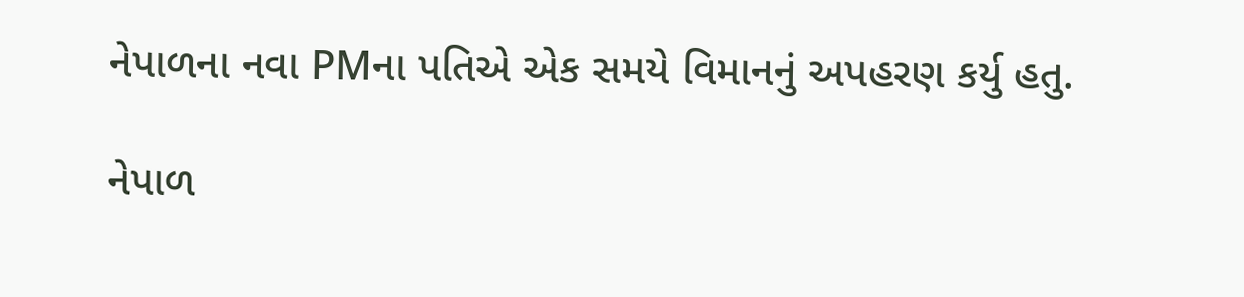નેપાળના નવા PMના પતિએ એક સમયે વિમાનનું અપહરણ કર્યુ હતુ.

નેપાળ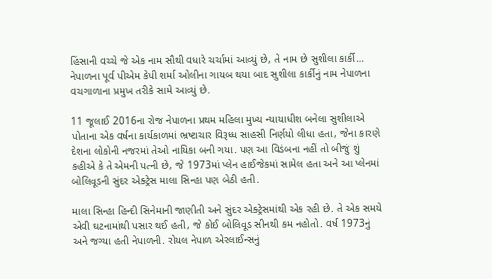હિંસાની વચ્ચે જે એક નામ સૌથી વધારે ચર્ચામાં આવ્યું છે, તે નામ છે સુશીલા કાર્કી… નેપાળના પૂર્વ પીએમ કેપી શર્મા ઓલીના ગાયબ થયા બાદ સુશીલા કાર્કીનું નામ નેપાળના વચગાળાના પ્રમુખ તરીકે સામે આવ્યું છે.

11 જૂલાઈ 2016ના રોજ નેપાળના પ્રથમ મહિલા મુખ્ય ન્યાયાધીશ બનેલા સુશીલાએ પોતાના એક વર્ષના કાર્યકાળમાં ભ્રષ્ટાચાર વિરૂધ્ધ સાહસી નિર્ણયો લીધા હતા, જેના કારણે દેશના લોકોની નજરમાં તેઓ નાયિકા બની ગયા. પણ આ વિડંબના નહીં તો બીજું શું કહીએ કે તે એમની પત્ની છે, જે 1973માં પ્લેન હાઈજેકમાં સામેલ હતા અને આ પ્લેનમાં બોલિવૂડની સુંદર એક્ટ્રેસ માલા સિન્હા પણ બેઠી હતી.

માલા સિન્હા હિન્દી સિનેમાની જાણીતી અને સુંદર એક્ટ્રેસમાંથી એક રહી છે. તે એક સમયે એવી ઘટનામાંથી પસાર થઈ હતી, જે કોઈ બોલિવૂડ સીનથી કમ નહોતો. વર્ષ 1973નું અને જગ્યા હતી નેપાળની. રોયલ નેપાળ એરલાઈન્સનું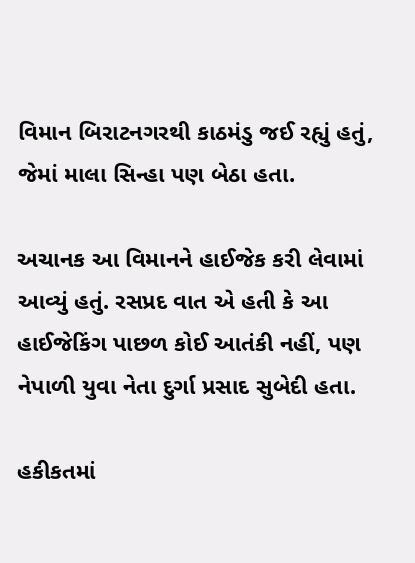વિમાન બિરાટનગરથી કાઠમંડુ જઈ રહ્યું હતું, જેમાં માલા સિન્હા પણ બેઠા હતા.

અચાનક આ વિમાનને હાઈજેક કરી લેવામાં આવ્યું હતું. રસપ્રદ વાત એ હતી કે આ હાઈજેકિંગ પાછળ કોઈ આતંકી નહીં, પણ નેપાળી યુવા નેતા દુર્ગા પ્રસાદ સુબેદી હતા.

હકીકતમાં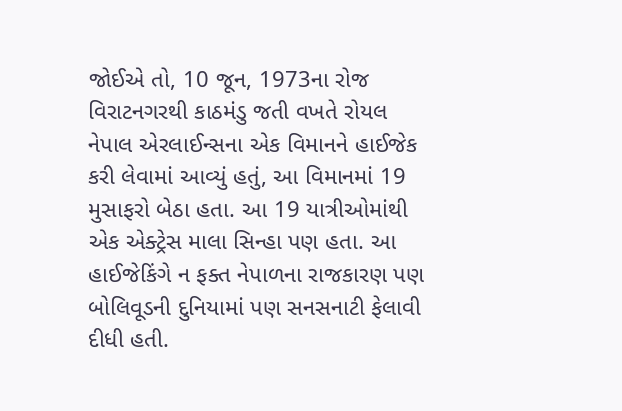જોઈએ તો, 10 જૂન, 1973ના રોજ વિરાટનગરથી કાઠમંડુ જતી વખતે રોયલ નેપાલ એરલાઈન્સના એક વિમાનને હાઈજેક કરી લેવામાં આવ્યું હતું, આ વિમાનમાં 19 મુસાફરો બેઠા હતા. આ 19 યાત્રીઓમાંથી એક એક્ટ્રેસ માલા સિન્હા પણ હતા. આ હાઈજેકિંગે ન ફક્ત નેપાળના રાજકારણ પણ બોલિવૂડની દુનિયામાં પણ સનસનાટી ફેલાવી દીધી હતી.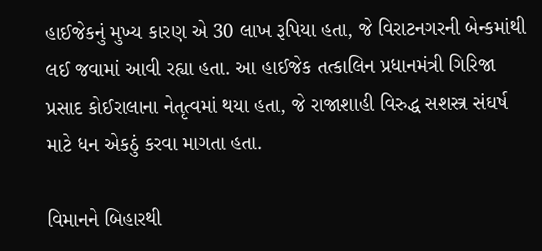હાઈજેકનું મુખ્ય કારણ એ 30 લાખ રૂપિયા હતા, જે વિરાટનગરની બેન્કમાંથી લઈ જવામાં આવી રહ્યા હતા. આ હાઈજેક તત્કાલિન પ્રધાનમંત્રી ગિરિજા પ્રસાદ કોઈરાલાના નેતૃત્વમાં થયા હતા, જે રાજાશાહી વિરુદ્ધ સશસ્ત્ર સંઘર્ષ માટે ધન એકઠું કરવા માગતા હતા.

વિમાનને બિહારથી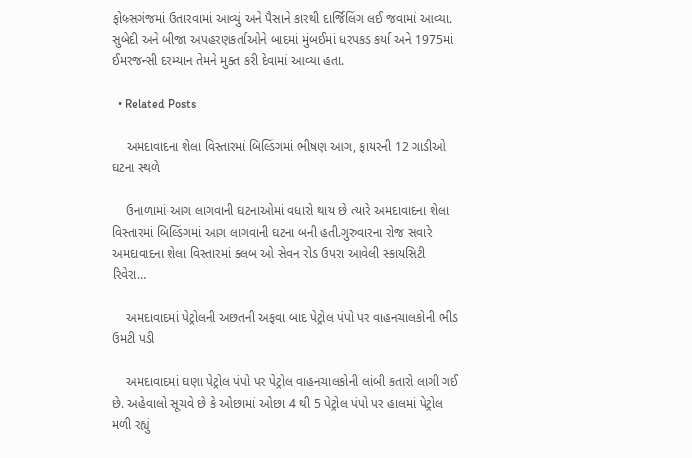ફોબ્ર્સગંજમાં ઉતારવામાં આવ્યું અને પૈસાને કારથી દાર્જિલિંગ લઈ જવામાં આવ્યા. સુબેદી અને બીજા અપહરણકર્તાઓને બાદમાં મુંબઈમાં ધરપકડ કર્યા અને 1975માં ઈમરજન્સી દરમ્યાન તેમને મુક્ત કરી દેવામાં આવ્યા હતા.

  • Related Posts

    અમદાવાદના શેલા વિસ્તારમાં બિલ્ડિંગમાં ભીષણ આગ, ફાયરની 12 ગાડીઓ ઘટના સ્થળે

    ઉનાળામાં આગ લાગવાની ઘટનાઓમાં વધારો થાય છે ત્યારે અમદાવાદના શેલા વિસ્તારમાં બિલ્ડિંગમાં આગ લાગવાની ઘટના બની હતી.ગુરુવારના રોજ સવારે અમદાવાદના શેલા વિસ્તારમાં ક્લબ ઓ સેવન રોડ ઉપરા આવેલી સ્કાયસિટી રિવેરા…

    અમદાવાદમાં પેટ્રોલની અછતની અફવા બાદ પેટ્રોલ પંપો પર વાહનચાલકોની ભીડ ઉમટી પડી

    અમદાવાદમાં ઘણા પેટ્રોલ પંપો પર પેટ્રોલ વાહનચાલકોની લાંબી કતારો લાગી ગઈ છે. અહેવાલો સૂચવે છે કે ઓછામાં ઓછા 4 થી 5 પેટ્રોલ પંપો પર હાલમાં પેટ્રોલ મળી રહ્યું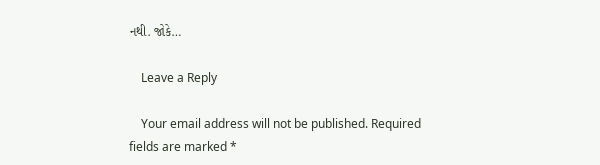નથી. જોકે…

    Leave a Reply

    Your email address will not be published. Required fields are marked *